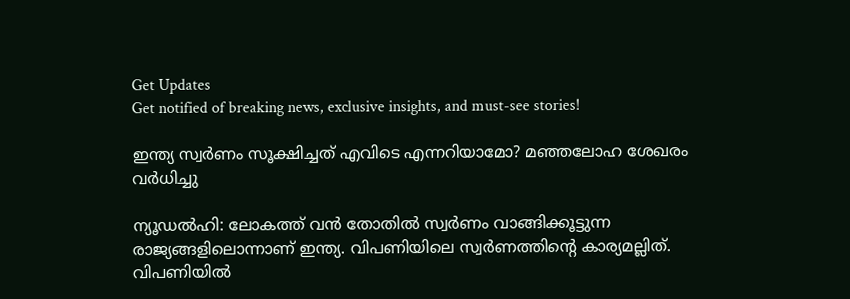Get Updates
Get notified of breaking news, exclusive insights, and must-see stories!

ഇന്ത്യ സ്വര്‍ണം സൂക്ഷിച്ചത് എവിടെ എന്നറിയാമോ? മഞ്ഞലോഹ ശേഖരം വര്‍ധിച്ചു

ന്യൂഡല്‍ഹി: ലോകത്ത് വന്‍ തോതില്‍ സ്വര്‍ണം വാങ്ങിക്കൂട്ടുന്ന രാജ്യങ്ങളിലൊന്നാണ് ഇന്ത്യ. വിപണിയിലെ സ്വര്‍ണത്തിന്റെ കാര്യമല്ലിത്. വിപണിയില്‍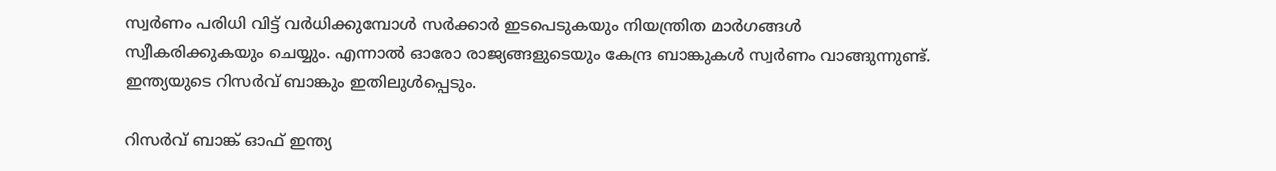സ്വര്‍ണം പരിധി വിട്ട് വര്‍ധിക്കുമ്പോള്‍ സര്‍ക്കാര്‍ ഇടപെടുകയും നിയന്ത്രിത മാര്‍ഗങ്ങള്‍ സ്വീകരിക്കുകയും ചെയ്യും. എന്നാല്‍ ഓരോ രാജ്യങ്ങളുടെയും കേന്ദ്ര ബാങ്കുകള്‍ സ്വര്‍ണം വാങ്ങുന്നുണ്ട്. ഇന്ത്യയുടെ റിസര്‍വ് ബാങ്കും ഇതിലുള്‍പ്പെടും.

റിസര്‍വ് ബാങ്ക് ഓഫ് ഇന്ത്യ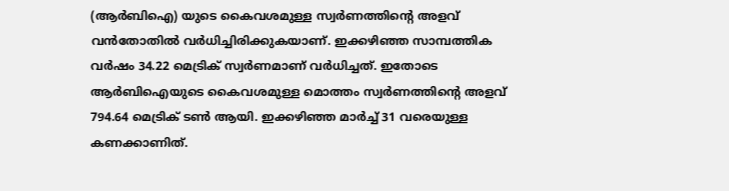(ആര്‍ബിഐ) യുടെ കൈവശമുള്ള സ്വര്‍ണത്തിന്റെ അളവ് വന്‍തോതില്‍ വര്‍ധിച്ചിരിക്കുകയാണ്. ഇക്കഴിഞ്ഞ സാമ്പത്തിക വര്‍ഷം 34.22 മെട്രിക് സ്വര്‍ണമാണ് വര്‍ധിച്ചത്. ഇതോടെ ആര്‍ബിഐയുടെ കൈവശമുള്ള മൊത്തം സ്വര്‍ണത്തിന്റെ അളവ് 794.64 മെട്രിക് ടണ്‍ ആയി. ഇക്കഴിഞ്ഞ മാര്‍ച്ച് 31 വരെയുള്ള കണക്കാണിത്.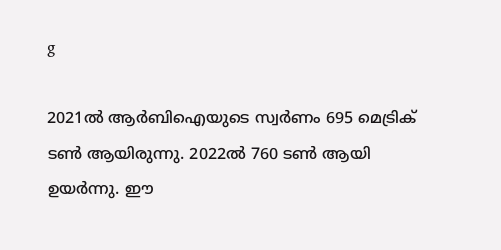g

2021ല്‍ ആര്‍ബിഐയുടെ സ്വര്‍ണം 695 മെട്രിക് ടണ്‍ ആയിരുന്നു. 2022ല്‍ 760 ടണ്‍ ആയി ഉയര്‍ന്നു. ഈ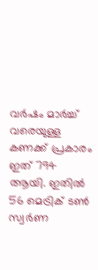വര്‍ഷം മാര്‍ച്ച് വരെയുള്ള കണക്ക് പ്രകാരം ഇത് 794 ആയി. ഇതില്‍ 56 മെട്രിക് ടണ്‍ സ്വര്‍ണ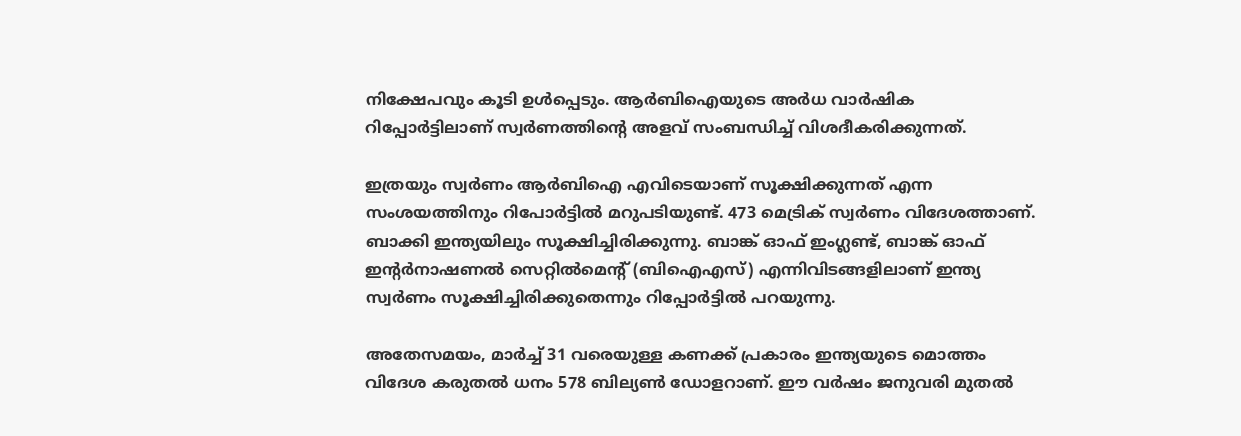നിക്ഷേപവും കൂടി ഉള്‍പ്പെടും. ആര്‍ബിഐയുടെ അര്‍ധ വാര്‍ഷിക റിപ്പോര്‍ട്ടിലാണ് സ്വര്‍ണത്തിന്റെ അളവ് സംബന്ധിച്ച് വിശദീകരിക്കുന്നത്.

ഇത്രയും സ്വര്‍ണം ആര്‍ബിഐ എവിടെയാണ് സൂക്ഷിക്കുന്നത് എന്ന സംശയത്തിനും റിപോര്‍ട്ടില്‍ മറുപടിയുണ്ട്. 473 മെട്രിക് സ്വര്‍ണം വിദേശത്താണ്. ബാക്കി ഇന്ത്യയിലും സൂക്ഷിച്ചിരിക്കുന്നു. ബാങ്ക് ഓഫ് ഇംഗ്ലണ്ട്, ബാങ്ക് ഓഫ് ഇന്റര്‍നാഷണല്‍ സെറ്റില്‍മെന്റ് (ബിഐഎസ്) എന്നിവിടങ്ങളിലാണ് ഇന്ത്യ സ്വര്‍ണം സൂക്ഷിച്ചിരിക്കുതെന്നും റിപ്പോര്‍ട്ടില്‍ പറയുന്നു.

അതേസമയം, മാര്‍ച്ച് 31 വരെയുള്ള കണക്ക് പ്രകാരം ഇന്ത്യയുടെ മൊത്തം വിദേശ കരുതല്‍ ധനം 578 ബില്യണ്‍ ഡോളറാണ്. ഈ വര്‍ഷം ജനുവരി മുതല്‍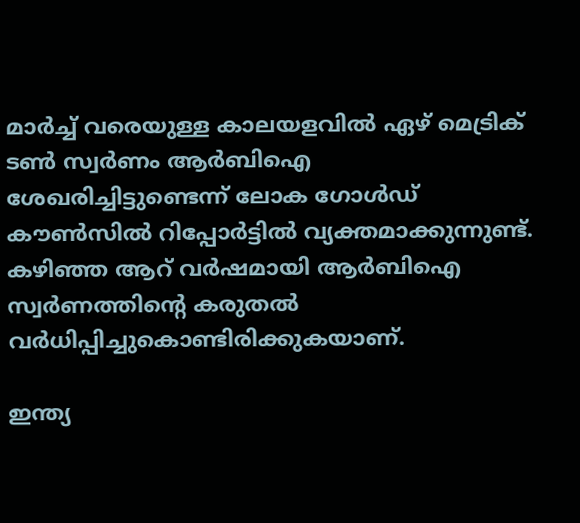മാര്‍ച്ച് വരെയുള്ള കാലയളവില്‍ ഏഴ് മെട്രിക് ടണ്‍ സ്വര്‍ണം ആര്‍ബിഐ ശേഖരിച്ചിട്ടുണ്ടെന്ന് ലോക ഗോള്‍ഡ് കൗണ്‍സില്‍ റിപ്പോര്‍ട്ടില്‍ വ്യക്തമാക്കുന്നുണ്ട്. കഴിഞ്ഞ ആറ് വര്‍ഷമായി ആര്‍ബിഐ സ്വര്‍ണത്തിന്റെ കരുതല്‍ വര്‍ധിപ്പിച്ചുകൊണ്ടിരിക്കുകയാണ്.

ഇന്ത്യ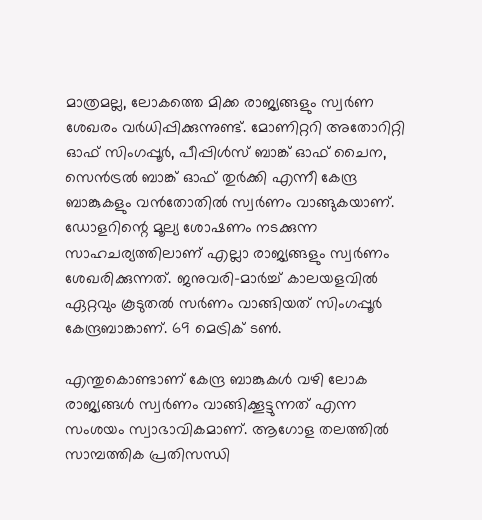മാത്രമല്ല, ലോകത്തെ മിക്ക രാജ്യങ്ങളും സ്വര്‍ണ ശേഖരം വര്‍ധിപ്പിക്കുന്നുണ്ട്. മോണിറ്ററി അതോറിറ്റി ഓഫ് സിംഗപ്പൂര്‍, പീപ്പിള്‍സ് ബാങ്ക് ഓഫ് ചൈന, സെന്‍ട്രല്‍ ബാങ്ക് ഓഫ് തുര്‍ക്കി എന്നീ കേന്ദ്ര ബാങ്കുകളും വന്‍തോതില്‍ സ്വര്‍ണം വാങ്ങുകയാണ്. ഡോളറിന്റെ മൂല്യ ശോഷണം നടക്കുന്ന സാഹചര്യത്തിലാണ് എല്ലാ രാജ്യങ്ങളും സ്വര്‍ണം ശേഖരിക്കുന്നത്. ജനുവരി-മാര്‍ച്ച് കാലയളവില്‍ ഏറ്റവും കൂടുതല്‍ സര്‍ണം വാങ്ങിയത് സിംഗപ്പൂര്‍ കേന്ദ്രബാങ്കാണ്. 69 മെട്രിക് ടണ്‍.

എന്തുകൊണ്ടാണ് കേന്ദ്ര ബാങ്കുകള്‍ വഴി ലോക രാജ്യങ്ങള്‍ സ്വര്‍ണം വാങ്ങിക്കൂട്ടുന്നത് എന്ന സംശയം സ്വാഭാവികമാണ്. ആഗോള തലത്തില്‍ സാമ്പത്തിക പ്രതിസന്ധി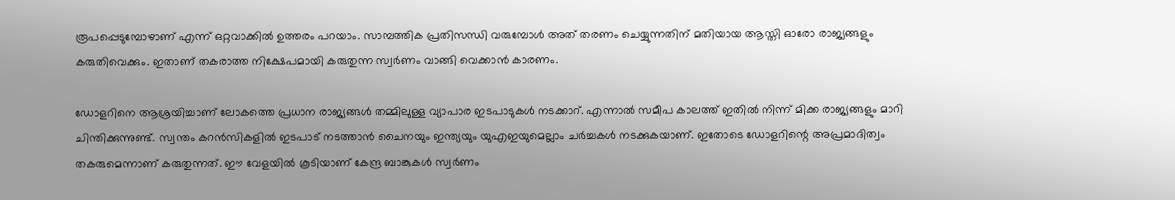രൂപപ്പെടുമ്പോഴാണ് എന്ന് ഒറ്റവാക്കില്‍ ഉത്തരം പറയാം. സാമ്പത്തിക പ്രതിസന്ധി വരുമ്പോള്‍ അത് തരണം ചെയ്യുന്നതിന് മതിയായ ആസ്തി ഓരോ രാജ്യങ്ങളും കരുതിവെക്കും. ഇതാണ് തകരാത്ത നിക്ഷേപമായി കരുതുന്ന സ്വര്‍ണം വാങ്ങി വെക്കാന്‍ കാരണം.

ഡോളറിനെ ആശ്രയിച്ചാണ് ലോകത്തെ പ്രധാന രാജ്യങ്ങള്‍ തമ്മിലുള്ള വ്യാപാര ഇടപാടുകള്‍ നടക്കാറ്. എന്നാല്‍ സമീപ കാലത്ത് ഇതില്‍ നിന്ന് മിക്ക രാജ്യങ്ങളും മാറി ചിന്തിക്കുന്നുണ്ട്. സ്വന്തം കറന്‍സികളില്‍ ഇടപാട് നടത്താന്‍ ചൈനയും ഇന്ത്യയും യുഎഇയുമെല്ലാം ചര്‍ച്ചകള്‍ നടക്കുകയാണ്. ഇതോടെ ഡോളറിന്റെ അപ്രമാദിത്വം തകരുമെന്നാണ് കരുതുന്നത്. ഈ വേളയില്‍ കൂടിയാണ് കേന്ദ്ര ബാങ്കുകള്‍ സ്വര്‍ണം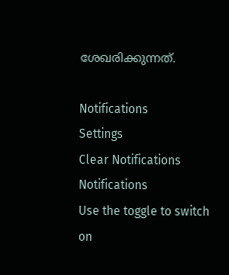ശേഖരിക്കുന്നത്.

Notifications
Settings
Clear Notifications
Notifications
Use the toggle to switch on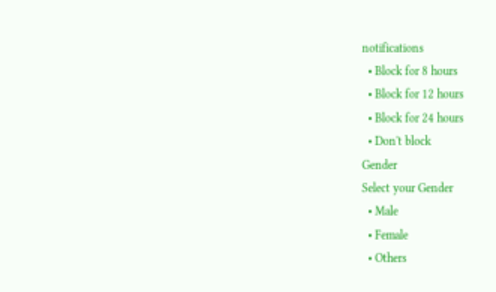notifications
  • Block for 8 hours
  • Block for 12 hours
  • Block for 24 hours
  • Don't block
Gender
Select your Gender
  • Male
  • Female
  • Others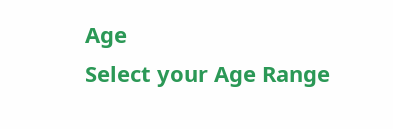Age
Select your Age Range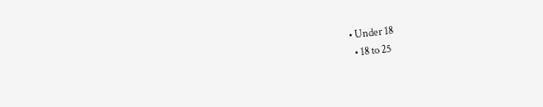• Under 18
  • 18 to 25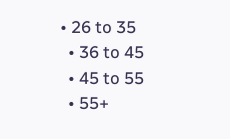• 26 to 35
  • 36 to 45
  • 45 to 55
  • 55+